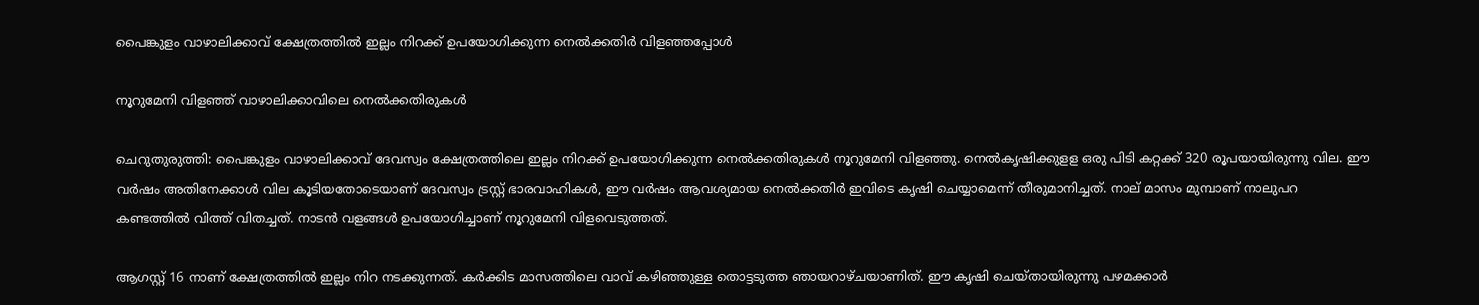പൈങ്കുളം വാഴാലിക്കാവ് ക്ഷേത്രത്തിൽ ഇല്ലം നിറക്ക് ഉപയോഗിക്കുന്ന നെൽക്കതിർ വിളഞ്ഞപ്പോൾ

നൂറുമേനി വിളഞ്ഞ് വാഴാലിക്കാവിലെ നെൽക്കതിരുകൾ

ചെറുതുരുത്തി: പൈങ്കുളം വാഴാലിക്കാവ് ദേവസ്വം ക്ഷേത്രത്തിലെ ഇല്ലം നിറക്ക് ഉപയോഗിക്കുന്ന നെൽക്കതിരുകൾ നൂറുമേനി വിളഞ്ഞു. നെൽകൃഷിക്കുളള ഒരു പിടി കറ്റക്ക് 320 രൂപയായിരുന്നു വില. ഈ വർഷം അതിനേക്കാൾ വില കൂടിയതോടെയാണ് ദേവസ്വം ട്രസ്റ്റ് ഭാരവാഹികൾ, ഈ വർഷം ആവശ്യമായ നെൽക്കതിർ ഇവിടെ കൃഷി ചെയ്യാമെന്ന് തീരുമാനിച്ചത്. നാല് മാസം മുമ്പാണ് നാലുപറ കണ്ടത്തിൽ വിത്ത് വിതച്ചത്. നാടൻ വളങ്ങൾ ഉപയോഗിച്ചാണ് നൂറുമേനി വിളവെടുത്തത്.

ആഗസ്റ്റ് 16 നാണ് ക്ഷേത്രത്തിൽ ഇല്ലം നിറ നടക്കുന്നത്. കർക്കിട മാസത്തിലെ വാവ് കഴിഞ്ഞുള്ള തൊട്ടടുത്ത ഞായറാഴ്ചയാണിത്. ഈ കൃഷി ചെയ്തായിരുന്നു പഴമക്കാർ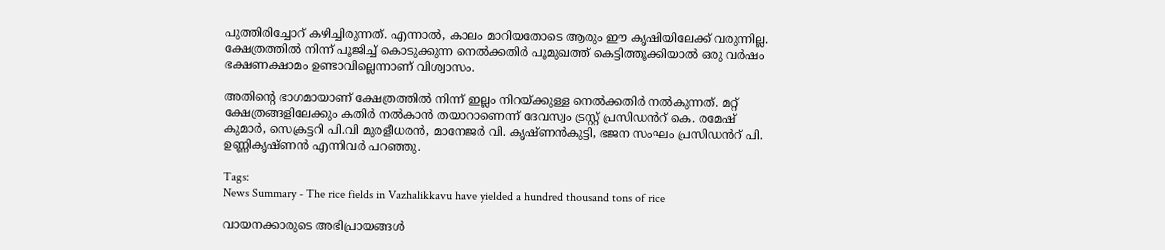പുത്തിരിച്ചോറ് കഴിച്ചിരുന്നത്. എന്നാൽ, കാലം മാറിയതോടെ ആരും ഈ കൃഷിയിലേക്ക് വരുന്നില്ല. ക്ഷേത്രത്തിൽ നിന്ന് പൂജിച്ച് കൊടുക്കുന്ന നെൽക്കതിർ പൂമുഖത്ത് കെട്ടിത്തൂക്കിയാൽ ഒരു വർഷം ഭക്ഷണക്ഷാമം ഉണ്ടാവില്ലെന്നാണ് വിശ്വാസം.

അതിന്റെ ഭാഗമായാണ് ക്ഷേത്രത്തിൽ നിന്ന് ഇല്ലം നിറയ്ക്കുള്ള നെൽക്കതിർ നൽകുന്നത്. മറ്റ് ക്ഷേത്രങ്ങളിലേക്കും കതിർ നൽകാൻ തയാറാണെന്ന് ദേവസ്വം ട്രസ്റ്റ് പ്രസിഡൻറ് കെ. രമേഷ് കുമാർ, സെക്രട്ടറി പി.വി മുരളീധരൻ, മാനേജർ വി. കൃഷ്ണൻകുട്ടി, ഭജന സംഘം പ്രസിഡൻറ് പി. ഉണ്ണികൃഷ്ണൻ എന്നിവർ പറഞ്ഞു.

Tags:
News Summary - The rice fields in Vazhalikkavu have yielded a hundred thousand tons of rice

വായനക്കാരുടെ അഭിപ്രായങ്ങള്‍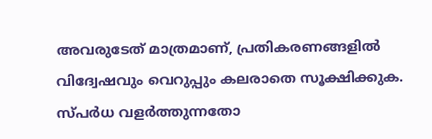അവരുടേത് മാത്രമാണ്, പ്രതികരണങ്ങളിൽ വിദ്വേഷവും വെറുപ്പും കലരാതെ സൂക്ഷിക്കുക. സ്പർധ വളർത്തുന്നതോ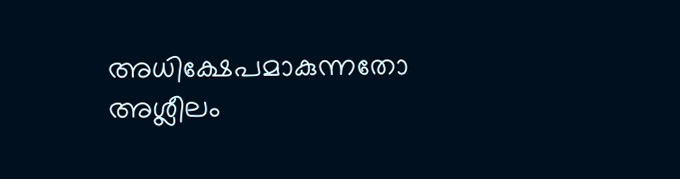അധിക്ഷേപമാകുന്നതോ അശ്ലീലം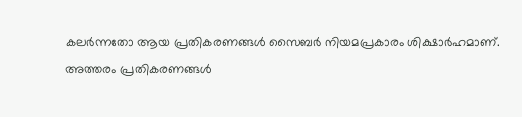കലർന്നതോ ആയ പ്രതികരണങ്ങൾ സൈബർ നിയമപ്രകാരം ശിക്ഷാർഹമാണ്. അത്തരം പ്രതികരണങ്ങൾ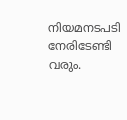നിയമനടപടി നേരിടേണ്ടി വരും.